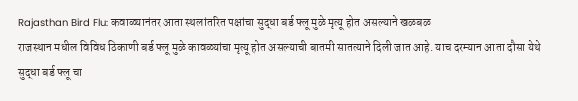Rajasthan Bird Flu: कवाळ्यानंतर आता स्थलांतरित पक्षांचा सुद्धा बर्ड फ्लू मुळे मृत्यू होत असल्याने खळबळ
राजस्थान मधील विविध ठिकाणी बर्ड फ्लू मुळे कावळ्यांचा मृत्यू होत असल्याची बातमी सातत्याने दिली जात आहे. याच दरम्यान आता दौसा येथे सुद्धा बर्ड फ्लू चा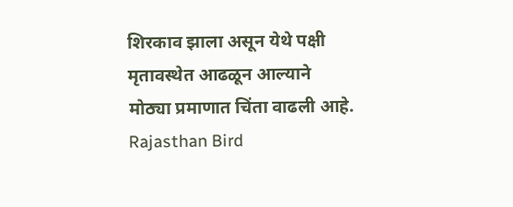शिरकाव झाला असून येथे पक्षी मृतावस्थेत आढळून आल्याने मोठ्या प्रमाणात चिंता वाढली आहे.
Rajasthan Bird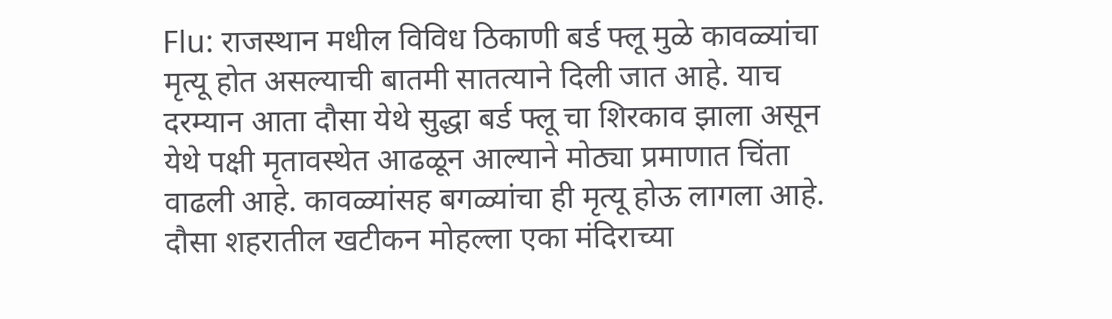Flu: राजस्थान मधील विविध ठिकाणी बर्ड फ्लू मुळे कावळ्यांचा मृत्यू होत असल्याची बातमी सातत्याने दिली जात आहे. याच दरम्यान आता दौसा येथे सुद्धा बर्ड फ्लू चा शिरकाव झाला असून येथे पक्षी मृतावस्थेत आढळून आल्याने मोठ्या प्रमाणात चिंता वाढली आहे. कावळ्यांसह बगळ्यांचा ही मृत्यू होऊ लागला आहे. दौसा शहरातील खटीकन मोहल्ला एका मंदिराच्या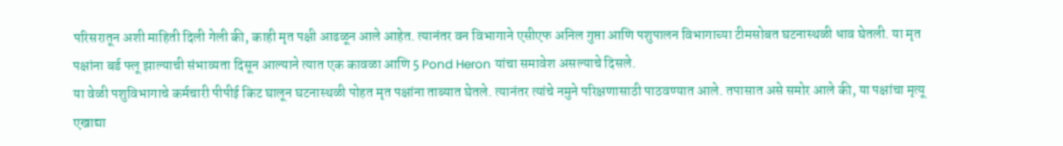परिसरातून अशी माहिती दिली गेली की, काही मृत पक्षी आढळून आले आहेत. त्यानंतर वन विभागाने एसीएफ अनिल गुप्ता आणि पशुपालन विभागाच्या टीमसोबत घटनास्थळी धाव घेतली. या मृत पक्षांना बर्ड फ्लू झाल्याची संभाव्यता दिसून आल्याने त्यात एक कावळा आणि 5 Pond Heron यांचा समावेश असल्याचे दिसले.
या वेळी पशुविभागाचे कर्मचारी पीपीई किट घालून घटनास्थळी पोहत मृत पक्षांना ताब्यात घेतले. त्यानंतर त्यांचे नमुने परिक्षणासाठी पाठवण्यात आले. तपासात असे समोर आले की, या पक्षांचा मृत्यू एखाद्या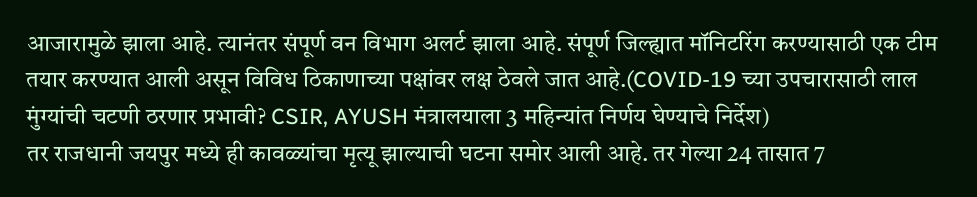आजारामुळे झाला आहे. त्यानंतर संपूर्ण वन विभाग अलर्ट झाला आहे. संपूर्ण जिल्ह्यात मॉनिटरिंग करण्यासाठी एक टीम तयार करण्यात आली असून विविध ठिकाणाच्या पक्षांवर लक्ष ठेवले जात आहे.(COVID-19 च्या उपचारासाठी लाल मुंग्यांची चटणी ठरणार प्रभावी? CSIR, AYUSH मंत्रालयाला 3 महिन्यांत निर्णय घेण्याचे निर्देश)
तर राजधानी जयपुर मध्ये ही कावळ्यांचा मृत्यू झाल्याची घटना समोर आली आहे. तर गेल्या 24 तासात 7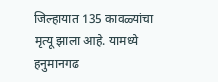जिल्हायात 135 कावळ्यांचा मृत्यू झाला आहे. यामध्ये हनुमानगढ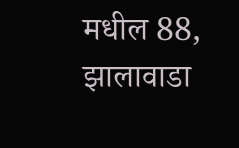मधील 88, झालावाडा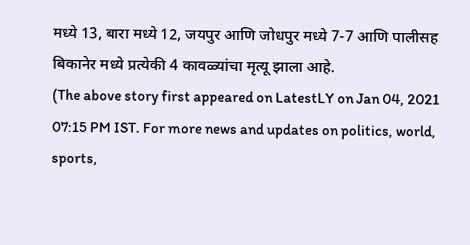मध्ये 13, बारा मध्ये 12, जयपुर आणि जोधपुर मध्ये 7-7 आणि पालीसह बिकानेर मध्ये प्रत्येकी 4 कावळ्यांचा मृत्यू झाला आहे.
(The above story first appeared on LatestLY on Jan 04, 2021 07:15 PM IST. For more news and updates on politics, world, sports,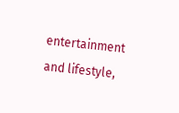entertainment and lifestyle,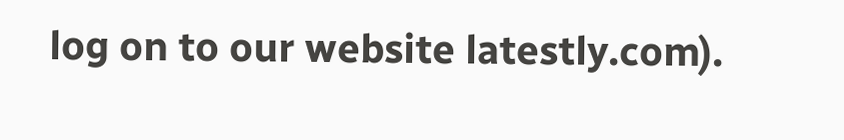log on to our website latestly.com).